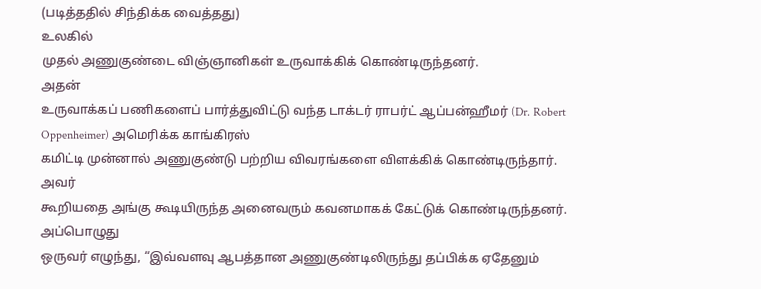(படித்ததில் சிந்திக்க வைத்தது)
உலகில்
முதல் அணுகுண்டை விஞ்ஞானிகள் உருவாக்கிக் கொண்டிருந்தனர்.
அதன்
உருவாக்கப் பணிகளைப் பார்த்துவிட்டு வந்த டாக்டர் ராபர்ட் ஆப்பன்ஹீமர் (Dr. Robert Oppenheimer) அமெரிக்க காங்கிரஸ்
கமிட்டி முன்னால் அணுகுண்டு பற்றிய விவரங்களை விளக்கிக் கொண்டிருந்தார்.
அவர்
கூறியதை அங்கு கூடியிருந்த அனைவரும் கவனமாகக் கேட்டுக் கொண்டிருந்தனர்.
அப்பொழுது
ஒருவர் எழுந்து, “இவ்வளவு ஆபத்தான அணுகுண்டிலிருந்து தப்பிக்க ஏதேனும்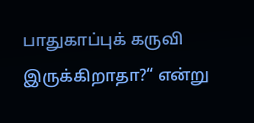பாதுகாப்புக் கருவி இருக்கிறாதா?“ என்று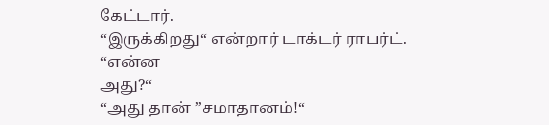கேட்டார்.
“இருக்கிறது“ என்றார் டாக்டர் ராபர்ட்.
“என்ன
அது?“
“அது தான் ”சமாதானம்!“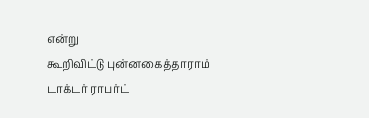என்று
கூறிவிட்டு புன்னகைத்தாராம் டாக்டர் ராபர்ட்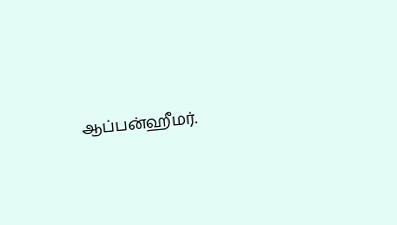ஆப்பன்ஹீமர்.